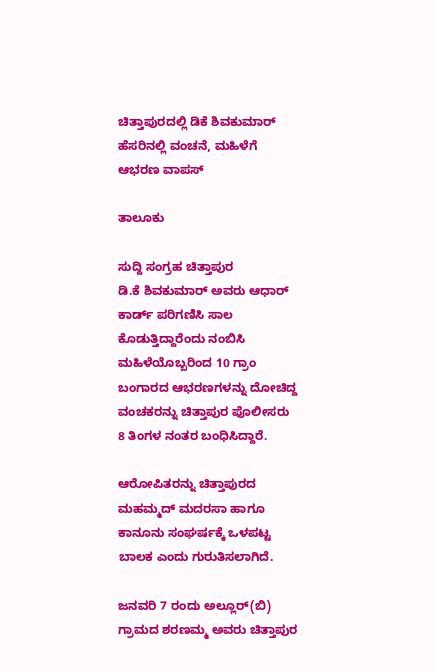ಚಿತ್ತಾಪುರದಲ್ಲಿ ಡಿಕೆ ಶಿವಕುಮಾರ್ ಹೆಸರಿನಲ್ಲಿ ವಂಚನೆ, ಮಹಿಳೆಗೆ ಆಭರಣ ವಾಪಸ್

ತಾಲೂಕು

ಸುದ್ದಿ ಸಂಗ್ರಹ ಚಿತ್ತಾಪುರ
ಡಿ.ಕೆ ಶಿವಕುಮಾರ್‌ ಅವರು ಆಧಾರ್ ಕಾರ್ಡ್ ಪರಿಗಣಿಸಿ ಸಾಲ ಕೊಡುತ್ತಿದ್ದಾರೆಂದು ನಂಬಿಸಿ ಮಹಿಳೆಯೊಬ್ಬರಿಂದ 10 ಗ್ರಾಂ ಬಂಗಾರದ ಆಭರಣಗಳನ್ನು ದೋಚಿದ್ದ ವಂಚಕರನ್ನು ಚಿತ್ತಾಪುರ ಪೊಲೀಸರು 8 ತಿಂಗಳ ನಂತರ ಬಂಧಿಸಿದ್ದಾರೆ.

ಆರೋಪಿತರನ್ನು ಚಿತ್ತಾಪುರದ ಮಹಮ್ಮದ್ ಮದರಸಾ ಹಾಗೂ ಕಾನೂನು ಸಂಘರ್ಷಕ್ಕೆ ಒಳಪಟ್ಟ ಬಾಲಕ ಎಂದು ಗುರುತಿಸಲಾಗಿದೆ.

ಜನವರಿ 7 ರಂದು ಅಲ್ಲೂರ್(ಬಿ) ಗ್ರಾಮದ ಶರಣಮ್ಮ ಅವರು ಚಿತ್ತಾಪುರ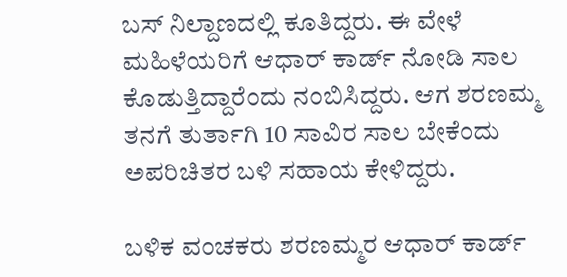ಬಸ್ ನಿಲ್ದಾಣದಲ್ಲಿ ಕೂತಿದ್ದರು. ಈ ವೇಳೆ ಮಹಿಳೆಯರಿಗೆ ಆಧಾರ್ ಕಾರ್ಡ್ ನೋಡಿ ಸಾಲ ಕೊಡುತ್ತಿದ್ದಾರೆಂದು ನಂಬಿಸಿದ್ದರು. ಆಗ ಶರಣಮ್ಮ ತನಗೆ ತುರ್ತಾಗಿ 10 ಸಾವಿರ ಸಾಲ ಬೇಕೆಂದು ಅಪರಿಚಿತರ ಬಳಿ ಸಹಾಯ ಕೇಳಿದ್ದರು.

ಬಳಿಕ ವಂಚಕರು ಶರಣಮ್ಮರ ಆಧಾರ್ ಕಾರ್ಡ್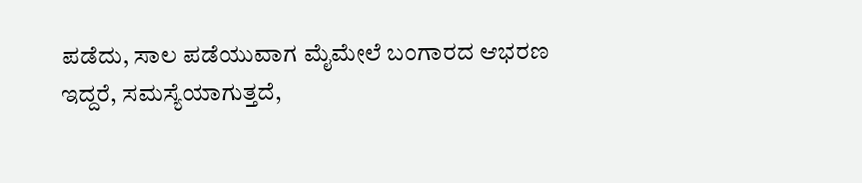ಪಡೆದು, ಸಾಲ ಪಡೆಯುವಾಗ ಮೈಮೇಲೆ ಬಂಗಾರದ ಆಭರಣ ಇದ್ದರೆ, ಸಮಸ್ಯೆಯಾಗುತ್ತದೆ,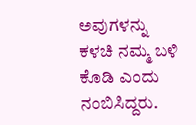ಅವುಗಳನ್ನು ಕಳಚಿ ನಮ್ಮ ಬಳಿ ಕೊಡಿ ಎಂದು ನಂಬಿಸಿದ್ದರು.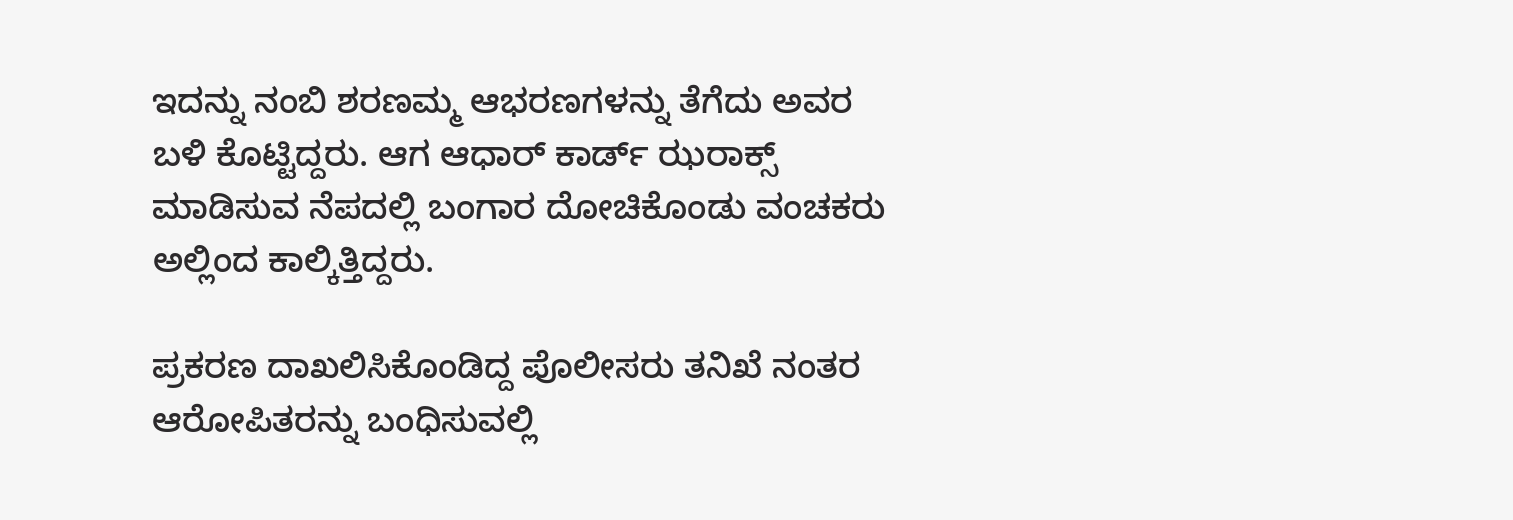ಇದನ್ನು ನಂಬಿ ಶರಣಮ್ಮ ಆಭರಣಗಳನ್ನು ತೆಗೆದು ಅವರ ಬಳಿ ಕೊಟ್ಟಿದ್ದರು. ಆಗ ಆಧಾರ್ ಕಾರ್ಡ್ ಝರಾಕ್ಸ್ ಮಾಡಿಸುವ ನೆಪದಲ್ಲಿ ಬಂಗಾರ ದೋಚಿಕೊಂಡು ವಂಚಕರು ಅಲ್ಲಿಂದ ಕಾಲ್ಕಿತ್ತಿದ್ದರು.

ಪ್ರಕರಣ ದಾಖಲಿಸಿಕೊಂಡಿದ್ದ ಪೊಲೀಸರು ತನಿಖೆ ನಂತರ ಆರೋಪಿತರನ್ನು ಬಂಧಿಸುವಲ್ಲಿ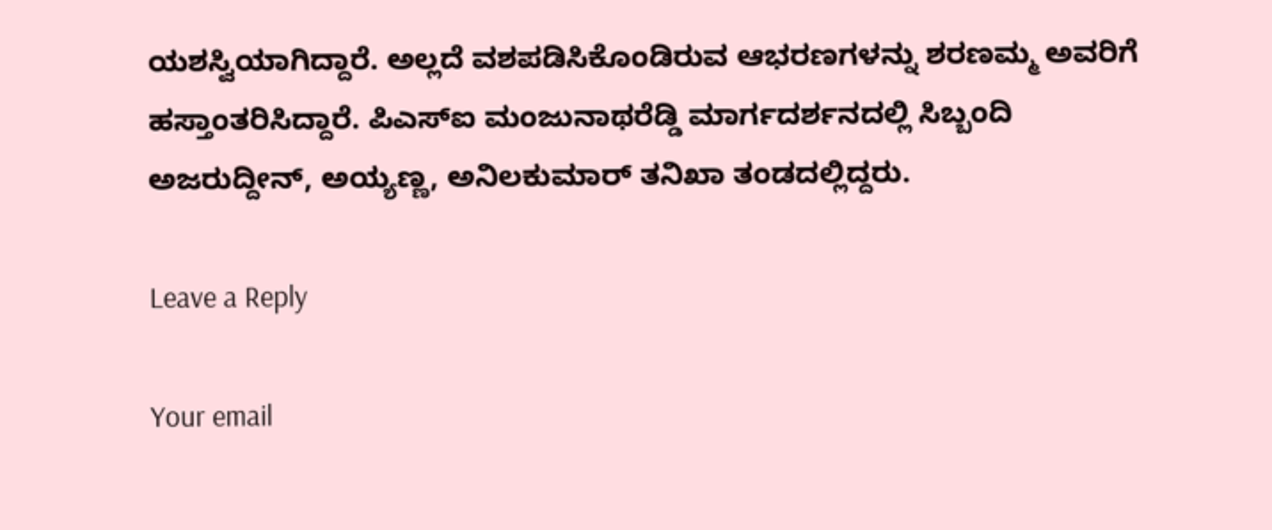ಯಶಸ್ವಿಯಾಗಿದ್ದಾರೆ. ಅಲ್ಲದೆ ವಶಪಡಿಸಿಕೊಂಡಿರುವ ಆಭರಣಗಳನ್ನು ಶರಣಮ್ಮ ಅವರಿಗೆ ಹಸ್ತಾಂತರಿಸಿದ್ದಾರೆ. ಪಿಎಸ್ಐ ಮಂಜುನಾಥರೆಡ್ಡಿ ಮಾರ್ಗದರ್ಶನದಲ್ಲಿ ಸಿಬ್ಬಂದಿ ಅಜರುದ್ದೀನ್, ಅಯ್ಯಣ್ಣ, ಅನಿಲಕುಮಾರ್ ತನಿಖಾ ತಂಡದಲ್ಲಿದ್ದರು.

Leave a Reply

Your email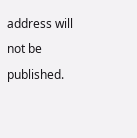address will not be published.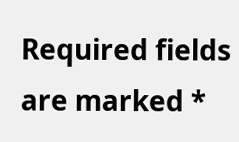Required fields are marked *